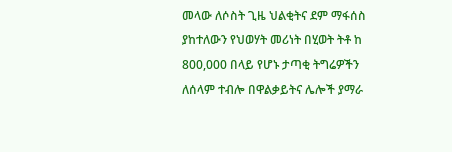መላው ለሶስት ጊዜ ህልቂትና ደም ማፋሰስ ያከተለውን የህወሃት መሪነት በሂወት ትቶ ከ 800,000 በላይ የሆኑ ታጣቂ ትግሬዎችን ለሰላም ተብሎ በዋልቃይትና ሌሎች ያማራ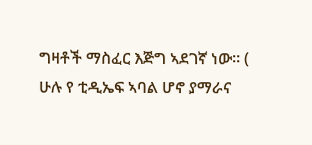ግዛቶች ማስፈር እጅግ ኣደገኛ ነው። ( ሁሉ የ ቲዲኤፍ ኣባል ሆኖ ያማራና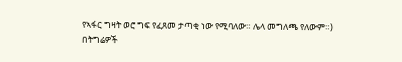የኣፋር ግዛት ወሮ ግፍ የፈጸመ ታጣቂ ነው የሚባለው። ሌላ መግለጫ የለውም።)
በትግሬዎች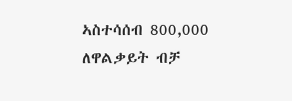ኣስተሳሰብ 800,000 ለዋልቃይት ብቻ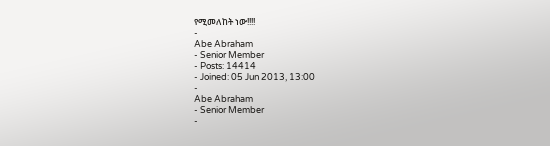የሚመለከት ነው!!!!
-
Abe Abraham
- Senior Member
- Posts: 14414
- Joined: 05 Jun 2013, 13:00
-
Abe Abraham
- Senior Member
-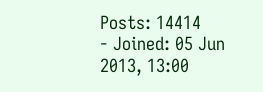Posts: 14414
- Joined: 05 Jun 2013, 13:00